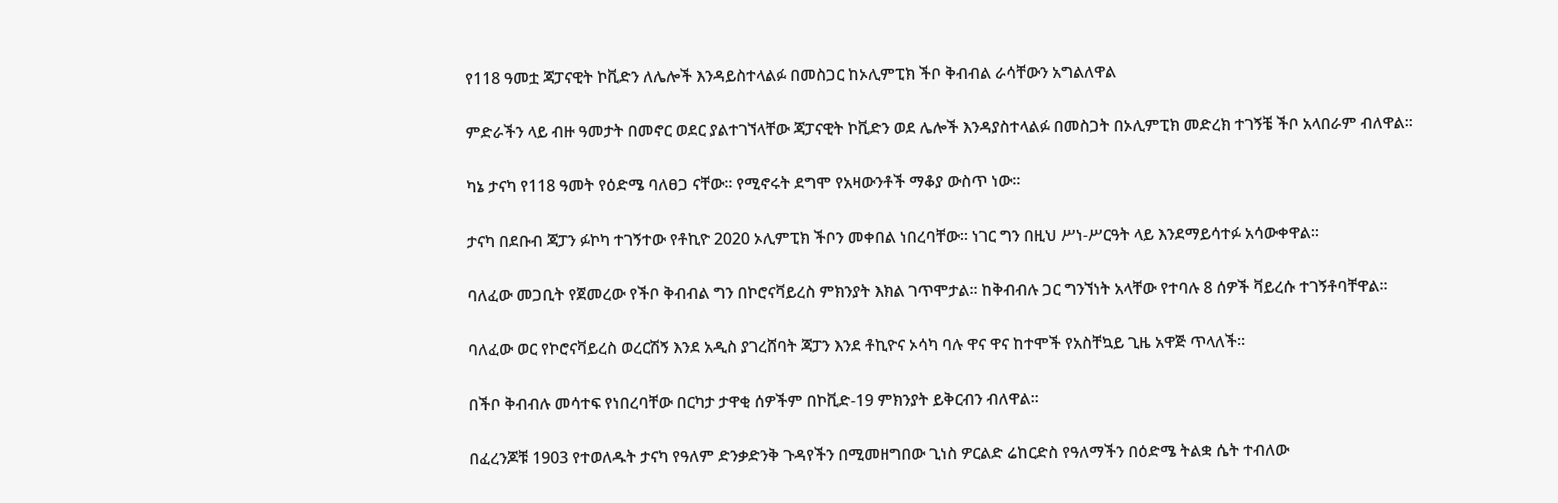የ118 ዓመቷ ጃፓናዊት ኮቪድን ለሌሎች እንዳይስተላልፉ በመስጋር ከኦሊምፒክ ችቦ ቅብብል ራሳቸውን አግልለዋል

ምድራችን ላይ ብዙ ዓመታት በመኖር ወደር ያልተገኘላቸው ጃፓናዊት ኮቪድን ወደ ሌሎች እንዳያስተላልፉ በመስጋት በኦሊምፒክ መድረክ ተገኝቼ ችቦ አላበራም ብለዋል።

ካኔ ታናካ የ118 ዓመት የዕድሜ ባለፀጋ ናቸው። የሚኖሩት ደግሞ የአዛውንቶች ማቆያ ውስጥ ነው።

ታናካ በደቡብ ጃፓን ፉኮካ ተገኝተው የቶኪዮ 2020 ኦሊምፒክ ችቦን መቀበል ነበረባቸው። ነገር ግን በዚህ ሥነ-ሥርዓት ላይ እንደማይሳተፉ አሳውቀዋል።

ባለፈው መጋቢት የጀመረው የችቦ ቅብብል ግን በኮሮናቫይረስ ምክንያት እክል ገጥሞታል። ከቅብብሉ ጋር ግንኘነት አላቸው የተባሉ 8 ሰዎች ቫይረሱ ተገኝቶባቸዋል።

ባለፈው ወር የኮሮናቫይረስ ወረርሽኝ እንደ አዲስ ያገረሸባት ጃፓን እንደ ቶኪዮና ኦሳካ ባሉ ዋና ዋና ከተሞች የአስቸኳይ ጊዜ አዋጅ ጥላለች።

በችቦ ቅብብሉ መሳተፍ የነበረባቸው በርካታ ታዋቂ ሰዎችም በኮቪድ-19 ምክንያት ይቅርብን ብለዋል።

በፈረንጆቹ 1903 የተወለዱት ታናካ የዓለም ድንቃድንቅ ጉዳየችን በሚመዘግበው ጊነስ ዎርልድ ሬከርድስ የዓለማችን በዕድሜ ትልቋ ሴት ተብለው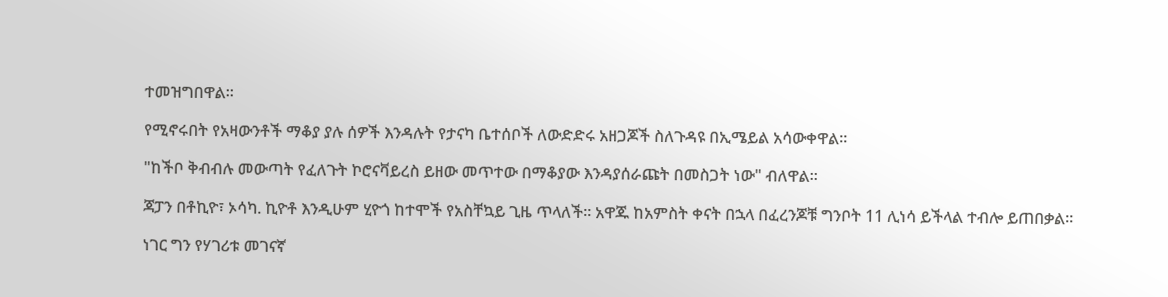ተመዝግበዋል።

የሚኖሩበት የአዛውንቶች ማቆያ ያሉ ሰዎች እንዳሉት የታናካ ቤተሰቦች ለውድድሩ አዘጋጆች ስለጉዳዩ በኢሜይል አሳውቀዋል።

"ከችቦ ቅብብሉ መውጣት የፈለጉት ኮሮናቫይረስ ይዘው መጥተው በማቆያው እንዳያሰራጩት በመስጋት ነው" ብለዋል።

ጃፓን በቶኪዮ፣ ኦሳካ. ኪዮቶ እንዲሁም ሂዮጎ ከተሞች የአስቸኳይ ጊዜ ጥላለች። አዋጁ ከአምስት ቀናት በኋላ በፈረንጆቹ ግንቦት 11 ሊነሳ ይችላል ተብሎ ይጠበቃል።

ነገር ግን የሃገሪቱ መገናኛ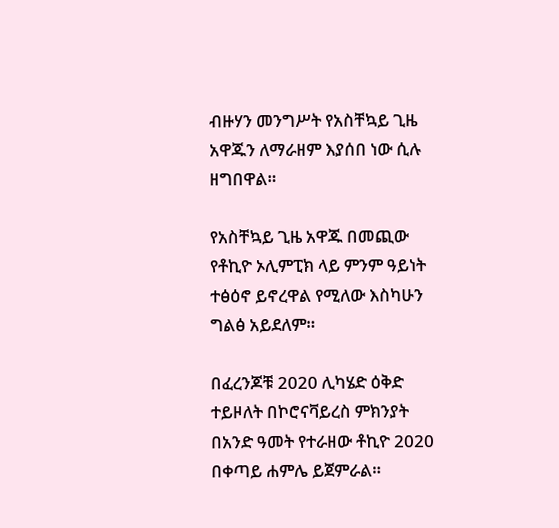ብዙሃን መንግሥት የአስቸኳይ ጊዜ አዋጁን ለማራዘም እያሰበ ነው ሲሉ ዘግበዋል።

የአስቸኳይ ጊዜ አዋጁ በመጪው የቶኪዮ ኦሊምፒክ ላይ ምንም ዓይነት ተፅዕኖ ይኖረዋል የሚለው እስካሁን ግልፅ አይደለም።

በፈረንጆቹ 2020 ሊካሄድ ዕቅድ ተይዞለት በኮሮናቫይረስ ምክንያት በአንድ ዓመት የተራዘው ቶኪዮ 2020 በቀጣይ ሐምሌ ይጀምራል።